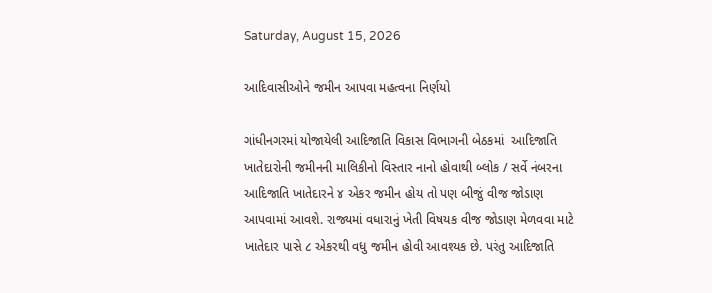Saturday, August 15, 2026

આદિવાસીઓને જમીન આપવા મહત્વના નિર્ણયો

ગાંધીનગરમાં યોજાયેલી આદિજાતિ વિકાસ વિભાગની બેઠકમાં  આદિજાતિ ખાતેદારોની જમીનની માલિકીનો વિસ્તાર નાનો હોવાથી બ્લોક / સર્વે નંબરના આદિજાતિ ખાતેદારને ૪ એકર જમીન હોય તો પણ બીજું વીજ જોડાણ આપવામાં આવશે. રાજ્યમાં વધારાનું ખેતી વિષયક વીજ જોડાણ મેળવવા માટે ખાતેદાર પાસે ૮ એકરથી વધુ જમીન હોવી આવશ્યક છે. પરંતુ આદિજાતિ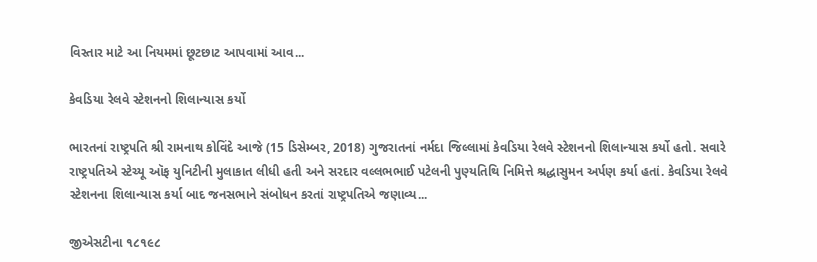વિસ્તાર માટે આ નિયમમાં છૂટછાટ આપવામાં આવ...

કેવડિયા રેલવે સ્ટેશનનો શિલાન્યાસ કર્યો

ભારતનાં રાષ્ટ્રપતિ શ્રી રામનાથ કોવિંદે આજે (15 ડિસેમ્બર, 2018) ગુજરાતનાં નર્મદા જિલ્લામાં કેવડિયા રેલવે સ્ટેશનનો શિલાન્યાસ કર્યો હતો. સવારે રાષ્ટ્રપતિએ સ્ટેચ્યૂ ઑફ યુનિટીની મુલાકાત લીધી હતી અને સરદાર વલ્લભભાઈ પટેલની પુણ્યતિથિ નિમિત્તે શ્રદ્ધાસુમન અર્પણ કર્યા હતાં. કેવડિયા રેલવે સ્ટેશનના શિલાન્યાસ કર્યા બાદ જનસભાને સંબોધન કરતાં રાષ્ટ્રપતિએ જણાવ્ય...

જીએસટીના ૧૮૧૯૮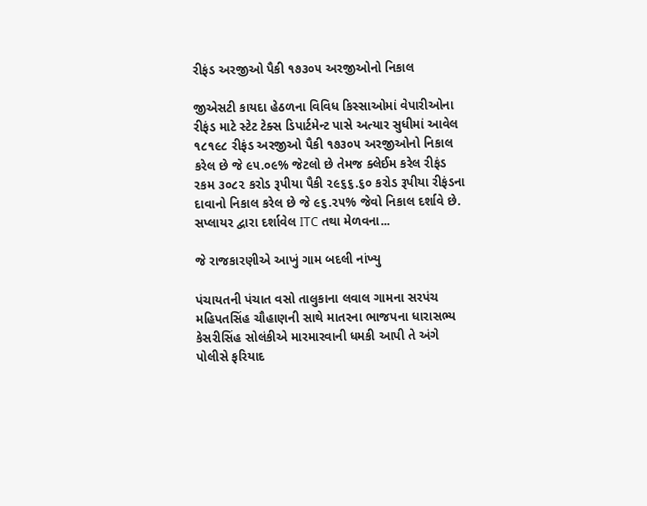રીફંડ અરજીઓ પૈકી ૧૭૩૦૫ અરજીઓનો નિકાલ

જીએસટી કાયદા હેઠળના વિવિધ કિસ્સાઓમાં વેપારીઓના રીફંડ માટે સ્ટેટ ટેક્સ ડિપાર્ટમેન્ટ પાસે અત્યાર સુધીમાં આવેલ ૧૮૧૯૮ રીફંડ અરજીઓ પૈકી ૧૭૩૦૫ અરજીઓનો નિકાલ કરેલ છે જે ૯૫.૦૯% જેટલો છે તેમજ ક્લેઈમ કરેલ રીફંડ રકમ ૩૦૮૨ કરોડ રૂપીયા પૈકી ૨૯૬૬.૬૦ કરોડ રૂપીયા રીફંડના દાવાનો નિકાલ કરેલ છે જે ૯૬.૨૫% જેવો નિકાલ દર્શાવે છે. સપ્લાયર દ્વારા દર્શાવેલ ITC તથા મેળવના...

જે રાજકારણીએ આખું ગામ બદલી નાંખ્યુ

પંચાયતની પંચાત વસો તાલુકાના લવાલ ગામના સરપંચ મહિપતસિંહ ચૌહાણની સાથે માતરના ભાજપના ધારાસભ્ય કેસરીસિંહ સોલંકીએ મારમારવાની ધમકી આપી તે અંગે પોલીસે ફરિયાદ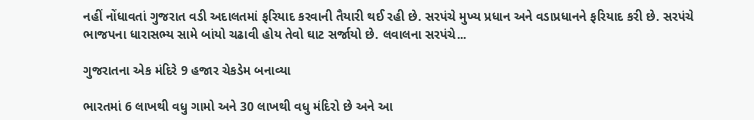નહીં નોંધાવતાં ગુજરાત વડી અદાલતમાં ફરિયાદ કરવાની તૈયારી થઈ રહી છે. સરપંચે મુખ્ય પ્રધાન અને વડાપ્રધાનને ફરિયાદ કરી છે. સરપંચે ભાજપના ધારાસભ્ય સામે બાંયો ચઢાવી હોય તેવો ઘાટ સર્જાયો છે. લવાલના સરપંચે...

ગુજરાતના એક મંદિરે 9 હજાર ચેકડેમ બનાવ્યા

ભારતમાં 6 લાખથી વધુ ગામો અને 30 લાખથી વધુ મંદિરો છે અને આ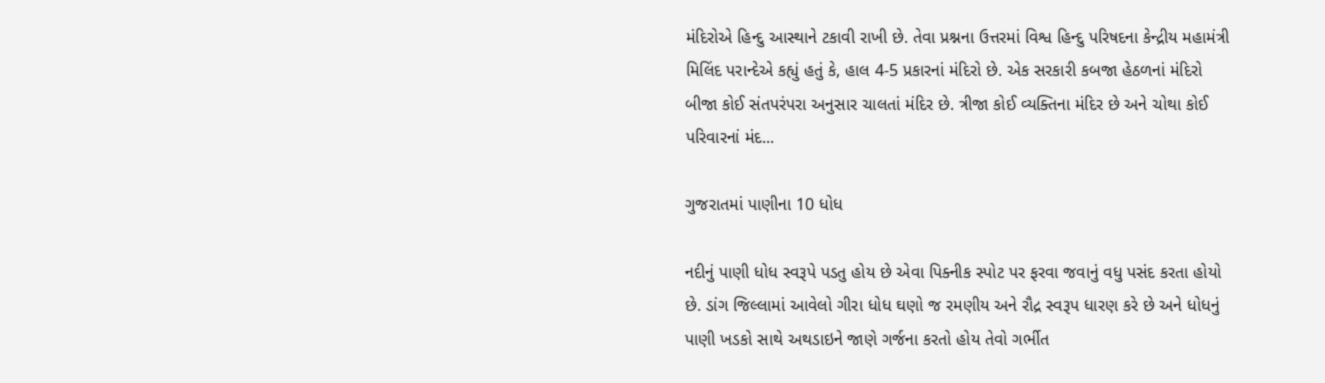મંદિરોએ હિન્દુ આસ્થાને ટકાવી રાખી છે. તેવા પ્રશ્નના ઉત્તરમાં વિશ્વ હિન્દુ પરિષદના કેન્દ્રીય મહામંત્રી મિલિંદ પરાન્દેએ કહ્યું હતું કે, હાલ 4-5 પ્રકારનાં મંદિરો છે. એક સરકારી કબજા હેઠળનાં મંદિરો બીજા કોઈ સંતપરંપરા અનુસાર ચાલતાં મંદિર છે. ત્રીજા કોઈ વ્યક્તિના મંદિર છે અને ચોથા કોઈ પરિવારનાં મંદ...

ગુજરાતમાં પાણીના 10 ધોધ

નદીનું પાણી ધોધ સ્વરૂપે પડતુ હોય છે એવા પિક્નીક સ્પોટ પર ફરવા જવાનું વધુ પસંદ કરતા હોયો છે. ડાંગ જિલ્લામાં આવેલો ગીરા ધોધ ઘણો જ રમણીય અને રૌદ્ર સ્વરૂપ ધારણ કરે છે અને ધોધનું પાણી ખડકો સાથે અથડાઇને જાણે ગર્જના કરતો હોય તેવો ગર્ભીત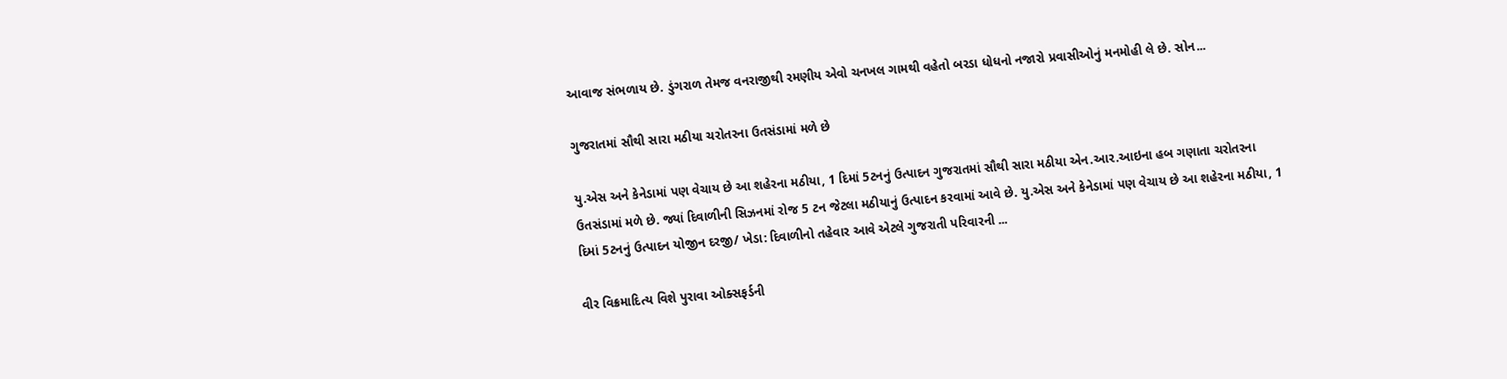આવાજ સંભળાય છે. ડુંગરાળ તેમજ વનરાજીથી રમણીય એવો ચનખલ ગામથી વહેતો બરડા ધોધનો નજારો પ્રવાસીઓનું મનમોહી લે છે. સોન...

ગુજરાતમાં સૌથી સારા મઠીયા ચરોતરના ઉતસંડામાં મળે છે

યુ.એસ અને કેનેડામાં પણ વેચાય છે આ શહેરના મઠીયા, 1 દિમાં 5ટનનું ઉત્પાદન ગુજરાતમાં સૌથી સારા મઠીયા એન.આર.આઇના હબ ગણાતા ચરોતરના ઉતસંડામાં મળે છે. જ્યાં દિવાળીની સિઝનમાં રોજ 5 ટન જેટલા મઠીયાનું ઉત્પાદન કરવામાં આવે છે. યુ.એસ અને કેનેડામાં પણ વેચાય છે આ શહેરના મઠીયા, 1 દિમાં 5ટનનું ઉત્પાદન યોજીન દરજી/ ખેડા: દિવાળીનો તહેવાર આવે એટલે ગુજરાતી પરિવારની ...

વીર વિક્રમાદિત્ય વિશે પુરાવા ઓક્સફર્ડની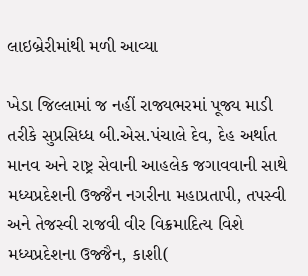લાઇબ્રેરીમાંથી મળી આવ્યા

ખેડા જિલ્લામાં જ નહીં રાજ્યભરમાં પૂજ્ય માડી તરીકે સુપ્રસિધ્ધ બી.એસ.પંચાલે દેવ, દેહ અર્થાત માનવ અને રાષ્ટ્ર સેવાની આહલેક જગાવવાની સાથે મધ્યપ્રદેશની ઉજ્જૈન નગરીના મહાપ્રતાપી, તપસ્વી અને તેજસ્વી રાજવી વીર વિક્રમાદિત્ય વિશે મધ્યપ્રદેશના ઉજ્જૈન, કાશી(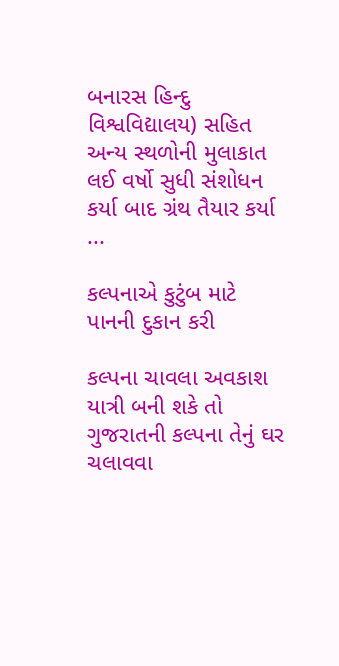બનારસ હિન્દુ વિશ્વવિદ્યાલય) સહિત અન્ય સ્થળોની મુલાકાત લઈ વર્ષો સુધી સંશોધન કર્યા બાદ ગ્રંથ તૈયાર કર્યા ...

કલ્પનાએ કુટુંબ માટે પાનની દુકાન કરી

કલ્પના ચાવલા અવકાશ યાત્રી બની શકે તો ગુજરાતની કલ્પના તેનું ઘર ચલાવવા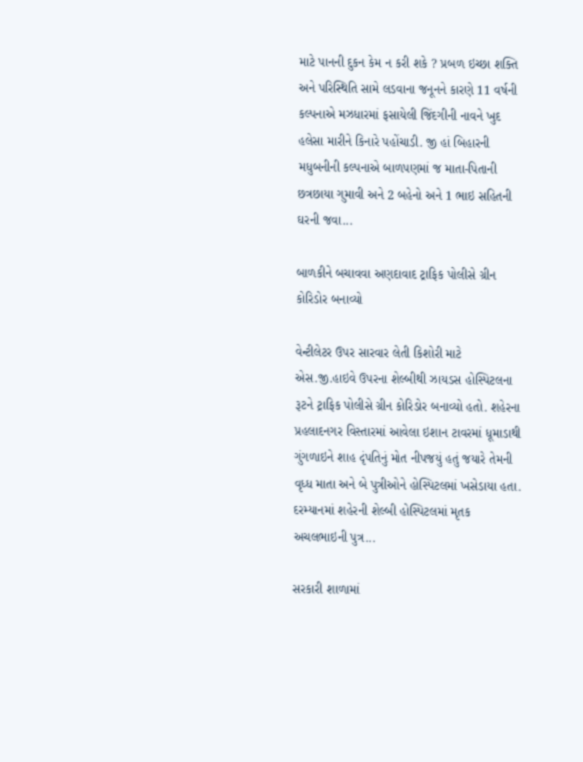માટે પાનની દુકન કેમ ન કરી શકે ? પ્રબળ ઇચ્છા શક્તિ અને પરિસ્થિતિ સામે લડવાના જનૂનને કારણે 11 વર્ષની કલ્પનાએ મઝધારમાં ફસાયેલી જિંદગીની નાવને ખુદ હલેસા મારીને કિનારે પહોંચાડી. જી હાં બિહારની મધુબનીની કલ્પનાએ બાળપણમાં જ માતા-પિતાની છત્રછાયા ગુમાવી અને 2 બહેનો અને 1 ભાઇ સહિતની ઘરની જવા...

બાળકીને બચાવવા અણદાવાદ ટ્રાફિક પોલીસે ગ્રીન કોરિડોર બનાવ્યો

વેન્ટીલેટર ઉપર સારવાર લેતી કિશોરી માટે એસ.જી.હાઇવે ઉપરના શેલ્બીથી ઝાયડસ હોસ્પિટલના રૂટને ટ્રાફિક પોલીસે ગ્રીન કોરિડોર બનાવ્યો હતો. શહેરના પ્રહલાદનગર વિસ્તારમાં આવેલા ઇશાન ટાવરમાં ધૂમાડાથી ગુંગળાઇને શાહ દૃંપતિનું મોત નીપજયું હતું જયારે તેમની વૃધ્ધ માતા અને બે પુત્રીઓને હોસ્પિટલમાં ખસેડાયા હતા. દરમ્યાનમાં શહેરની શેલ્બી હોસ્પિટલમાં મૃતક અચલભાઇની પુત્ર...

સરકારી શાળામાં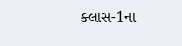ક્લાસ-1ના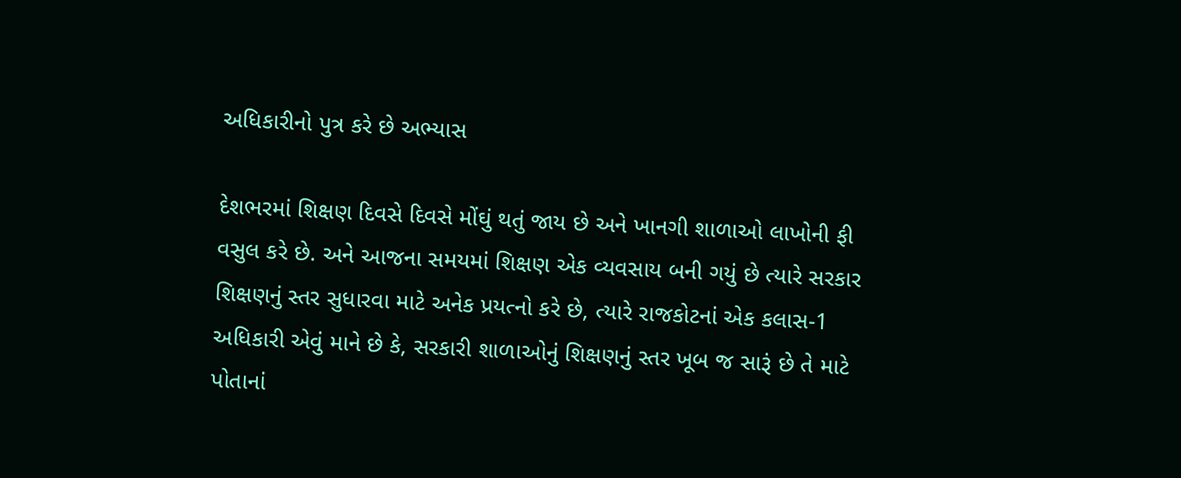અધિકારીનો પુત્ર કરે છે અભ્યાસ

દેશભરમાં શિક્ષણ દિવસે દિવસે મોંઘું થતું જાય છે અને ખાનગી શાળાઓ લાખોની ફી વસુલ કરે છે. અને આજના સમયમાં શિક્ષણ એક વ્યવસાય બની ગયું છે ત્યારે સરકાર શિક્ષણનું સ્તર સુધારવા માટે અનેક પ્રયત્નો કરે છે, ત્યારે રાજકોટનાં એક કલાસ-1 અધિકારી એવું માને છે કે, સરકારી શાળાઓનું શિક્ષણનું સ્તર ખૂબ જ સારૂં છે તે માટે પોતાનાં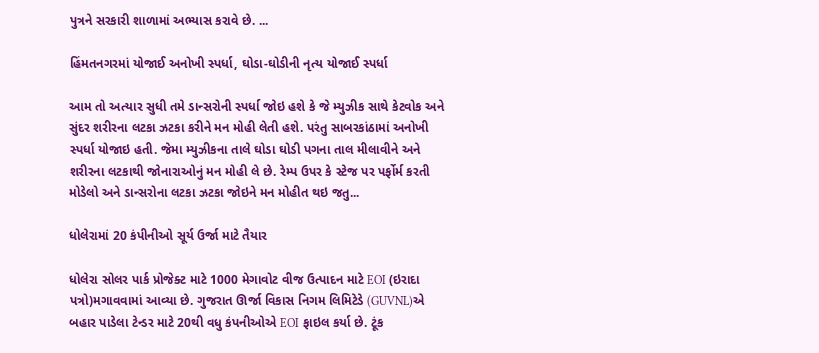પુત્રને સરકારી શાળામાં અભ્યાસ કરાવે છે. ...

હિંમતનગરમાં યોજાઈ અનોખી સ્પર્ધા, ઘોડા-ઘોડીની નૃત્ય યોજાઈ સ્પર્ધા

આમ તો અત્યાર સુધી તમે ડાન્સરોની સ્પર્ધા જોઇ હશે કે જે મ્યુઝીક સાથે કેટવોક અને સુંદર શરીરના લટકા ઝટકા કરીને મન મોહી લેતી હશે. પરંતુ સાબરકાંઠામાં અનોખી સ્પર્ધા યોજાઇ હતી. જેમા મ્યુઝીકના તાલે ઘોડા ઘોડી પગના તાલ મીલાવીને અને શરીરના લટકાથી જોનારાઓનું મન મોહી લે છે. રેમ્પ ઉપર કે સ્ટેજ પર પર્ફોર્મ કરતી મોડેલો અને ડાન્સરોના લટકા ઝટકા જોઇને મન મોહીત થઇ જતુ...

ધોલેરામાં 20 કંપીનીઓ સૂર્ય ઉર્જા માટે તૈયાર

ધોલેરા સોલર પાર્ક પ્રોજેક્ટ માટે 1000 મેગાવોટ વીજ ઉત્પાદન માટે EOI (ઇરાદા પત્રો)મગાવવામાં આવ્યા છે. ગુજરાત ઊર્જા વિકાસ નિગમ લિમિટેડે (GUVNL)એ બહાર પાડેલા ટેન્ડર માટે 20થી વધુ કંપનીઓએ EOI ફાઇલ કર્યા છે. ટૂંક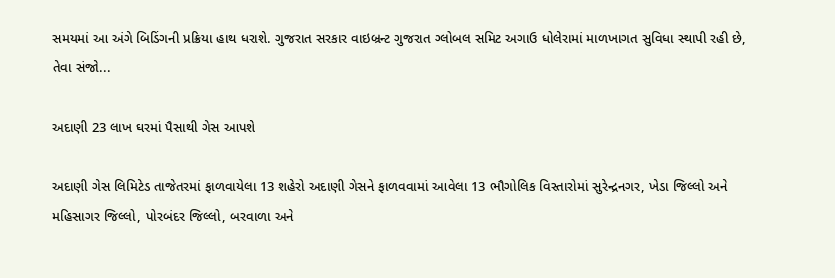સમયમાં આ અંગે બિડિંગની પ્રક્રિયા હાથ ધરાશે. ગુજરાત સરકાર વાઇબ્રન્ટ ગુજરાત ગ્લોબલ સમિટ અગાઉ ધોલેરામાં માળખાગત સુવિધા સ્થાપી રહી છે, તેવા સંજો...

અદાણી 23 લાખ ઘરમાં પૈસાથી ગેસ આપશે

અદાણી ગેસ લિમિટેડ તાજેતરમાં ફાળવાયેલા 13 શહેરો અદાણી ગેસને ફાળવવામાં આવેલા 13 ભૌગોલિક વિસ્તારોમાં સુરેન્દ્રનગર, ખેડા જિલ્લો અને મહિસાગર જિલ્લો, પોરબંદર જિલ્લો, બરવાળા અને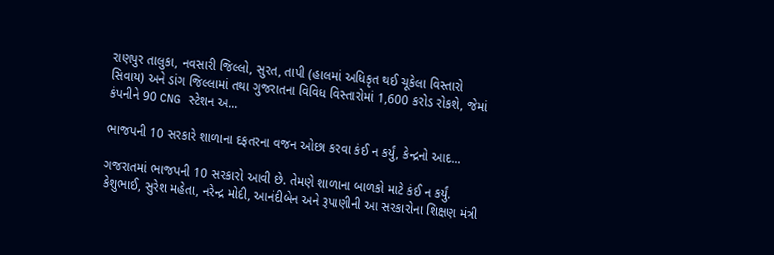રાણપુર તાલુકા, નવસારી જિલ્લો, સુરત, તાપી (હાલમાં અધિકૃત થઈ ચૂકેલા વિસ્તારો સિવાય) અને ડાંગ જિલ્લામાં તથા ગુજરાતના વિવિધ વિસ્તારોમાં 1,600 કરોડ રોકશે, જેમાં કંપનીને 90 CNG સ્ટેશન અ...

ભાજપની 10 સરકારે શાળાના દફતરના વજન ઓછા કરવા કંઈ ન કર્યું, કેન્દ્રનો આદ...

ગજરાતમાં ભાજપની 10 સરકારો આવી છે. તેમણે શાળાના બાળકો માટે કંઈ ન કર્યું. કેશુભાઈ, સુરેશ મહેતા, નરેન્દ્ર મોદી, આનંદીબેન અને રૂપાણીની આ સરકારોના શિક્ષણ મંત્રી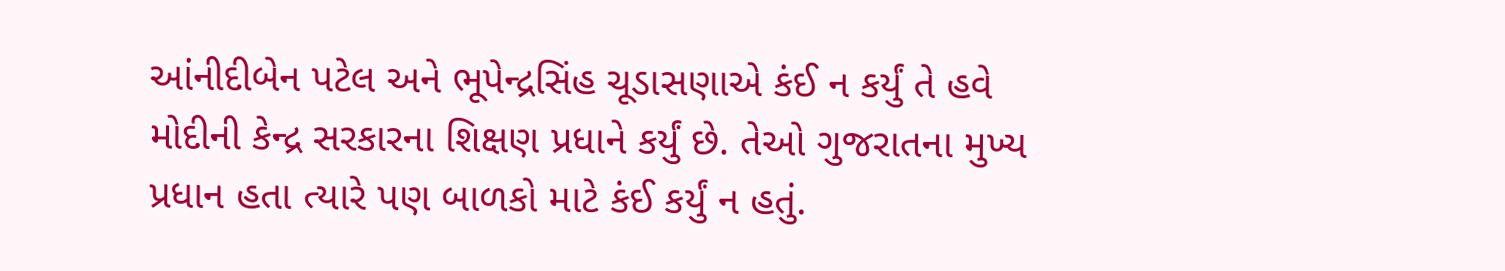આંનીદીબેન પટેલ અને ભૂપેન્દ્રસિંહ ચૂડાસણાએ કંઈ ન કર્યું તે હવે મોદીની કેન્દ્ર સરકારના શિક્ષણ પ્રધાને કર્યું છે. તેઓ ગુજરાતના મુખ્ય પ્રધાન હતા ત્યારે પણ બાળકો માટે કંઈ કર્યું ન હતું.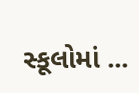સ્કૂલોમાં ...